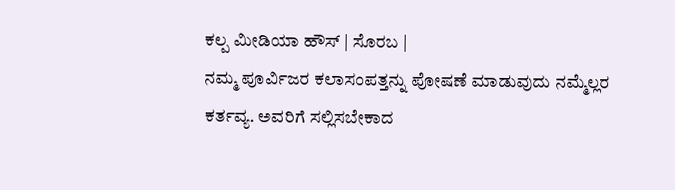ಕಲ್ಪ ಮೀಡಿಯಾ ಹೌಸ್ | ಸೊರಬ |
ನಮ್ಮ ಪೂರ್ವಿಜರ ಕಲಾಸಂಪತ್ತನ್ನು ಪೋಷಣೆ ಮಾಡುವುದು ನಮ್ಮೆಲ್ಲರ ಕರ್ತವ್ಯ. ಅವರಿಗೆ ಸಲ್ಲಿಸಬೇಕಾದ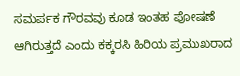ಸಮರ್ಪಕ ಗೌರವವು ಕೂಡ ಇಂತಹ ಪೋಷಣೆ ಆಗಿರುತ್ತದೆ ಎಂದು ಕಕ್ಕರಸಿ ಹಿರಿಯ ಪ್ರಮುಖರಾದ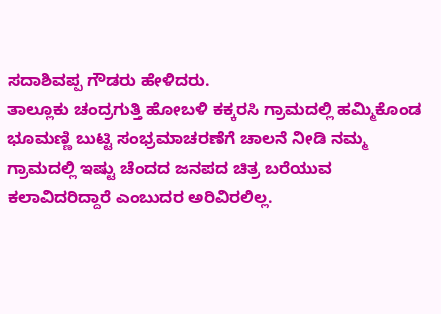ಸದಾಶಿವಪ್ಪ ಗೌಡರು ಹೇಳಿದರು.
ತಾಲ್ಲೂಕು ಚಂದ್ರಗುತ್ತಿ ಹೋಬಳಿ ಕಕ್ಕರಸಿ ಗ್ರಾಮದಲ್ಲಿ ಹಮ್ಮಿಕೊಂಡ ಭೂಮಣ್ಣಿ ಬುಟ್ಟಿ ಸಂಭ್ರಮಾಚರಣೆಗೆ ಚಾಲನೆ ನೀಡಿ ನಮ್ಮ ಗ್ರಾಮದಲ್ಲಿ ಇಷ್ಟು ಚೆಂದದ ಜನಪದ ಚಿತ್ರ ಬರೆಯುವ ಕಲಾವಿದರಿದ್ದಾರೆ ಎಂಬುದರ ಅರಿವಿರಲಿಲ್ಲ.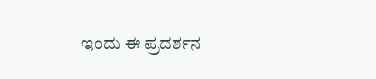ಇಂದು ಈ ಪ್ರದರ್ಶನ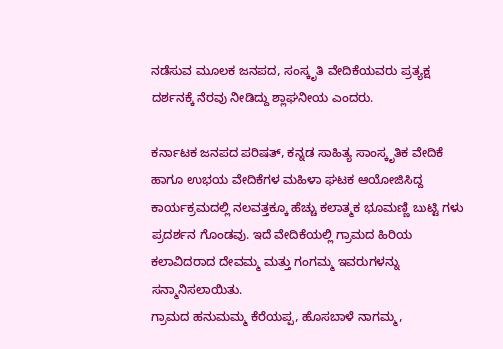ನಡೆಸುವ ಮೂಲಕ ಜನಪದ, ಸಂಸ್ಕೃತಿ ವೇದಿಕೆಯವರು ಪ್ರತ್ಯಕ್ಷ ದರ್ಶನಕ್ಕೆ ನೆರವು ನೀಡಿದ್ದು ಶ್ಲಾಘನೀಯ ಎಂದರು.

ಕರ್ನಾಟಕ ಜನಪದ ಪರಿಷತ್, ಕನ್ನಡ ಸಾಹಿತ್ಯ ಸಾಂಸ್ಕೃತಿಕ ವೇದಿಕೆ ಹಾಗೂ ಉಭಯ ವೇದಿಕೆಗಳ ಮಹಿಳಾ ಘಟಕ ಆಯೋಜಿಸಿದ್ದ ಕಾರ್ಯಕ್ರಮದಲ್ಲಿ ನಲವತ್ತಕ್ಕೂ ಹೆಚ್ಚು ಕಲಾತ್ಮಕ ಭೂಮಣ್ಣಿ ಬುಟ್ಟಿ ಗಳು ಪ್ರದರ್ಶನ ಗೊಂಡವು. ಇದೆ ವೇದಿಕೆಯಲ್ಲಿ ಗ್ರಾಮದ ಹಿರಿಯ ಕಲಾವಿದರಾದ ದೇವಮ್ಮ ಮತ್ತು ಗಂಗಮ್ಮ ಇವರುಗಳನ್ನು ಸನ್ಮಾನಿಸಲಾಯಿತು.
ಗ್ರಾಮದ ಹನುಮಮ್ಮ ಕೆರೆಯಪ್ಪ, ಹೊಸಬಾಳೆ ನಾಗಮ್ಮ,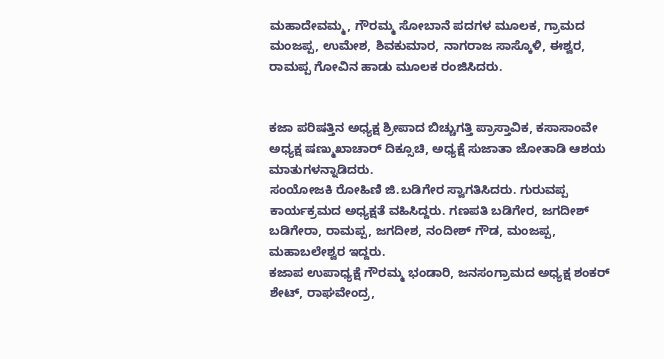ಮಹಾದೇವಮ್ಮ, ಗೌರಮ್ಮ ಸೋಬಾನೆ ಪದಗಳ ಮೂಲಕ, ಗ್ರಾಮದ ಮಂಜಪ್ಪ, ಉಮೇಶ, ಶಿವಕುಮಾರ, ನಾಗರಾಜ ಸಾಸ್ಕೊಳಿ, ಈಶ್ವರ, ರಾಮಪ್ಪ ಗೋವಿನ ಹಾಡು ಮೂಲಕ ರಂಜಿಸಿದರು.


ಕಜಾ ಪರಿಷತ್ತಿನ ಅಧ್ಯಕ್ಷ ಶ್ರೀಪಾದ ಬಿಚ್ಚುಗತ್ತಿ ಪ್ರಾಸ್ತಾವಿಕ, ಕಸಾಸಾಂವೇ ಅಧ್ಯಕ್ಷ ಷಣ್ಮುಖಾಚಾರ್ ದಿಕ್ಸೂಚಿ, ಅಧ್ಯಕ್ಷೆ ಸುಜಾತಾ ಜೋತಾಡಿ ಆಶಯ ಮಾತುಗಳನ್ನಾಡಿದರು.
ಸಂಯೋಜಕಿ ರೋಹಿಣಿ ಜಿ.ಬಡಿಗೇರ ಸ್ವಾಗತಿಸಿದರು. ಗುರುವಪ್ಪ ಕಾರ್ಯಕ್ರಮದ ಅಧ್ಯಕ್ಷತೆ ವಹಿಸಿದ್ದರು. ಗಣಪತಿ ಬಡಿಗೇರ, ಜಗದೀಶ್ ಬಡಿಗೇರಾ, ರಾಮಪ್ಪ, ಜಗದೀಶ, ನಂದೀಶ್ ಗೌಡ, ಮಂಜಪ್ಪ, ಮಹಾಬಲೇಶ್ವರ ಇದ್ದರು.
ಕಜಾಪ ಉಪಾಧ್ಯಕ್ಷೆ ಗೌರಮ್ಮ ಭಂಡಾರಿ, ಜನಸಂಗ್ರಾಮದ ಅಧ್ಯಕ್ಷ ಶಂಕರ್ ಶೇಟ್, ರಾಘವೇಂದ್ರ,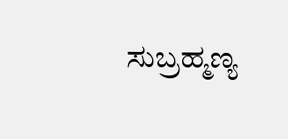ಸುಬ್ರಹ್ಮಣ್ಯ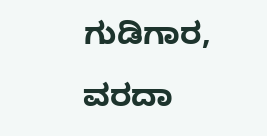ಗುಡಿಗಾರ, ವರದಾ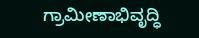ಗ್ರಾಮೀಣಾಭಿವೃದ್ಧಿ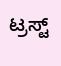ಟ್ರಸ್ಟ್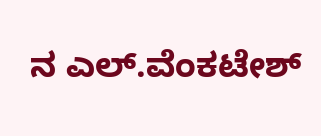ನ ಎಲ್.ವೆಂಕಟೇಶ್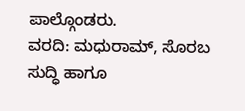ಪಾಲ್ಗೊಂಡರು.
ವರದಿ: ಮಧುರಾಮ್, ಸೊರಬ
ಸುದ್ಧಿ ಹಾಗೂ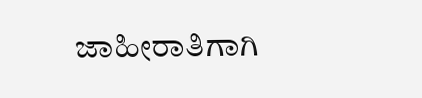ಜಾಹೀರಾತಿಗಾಗಿ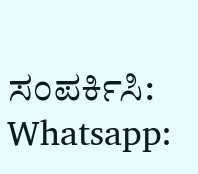ಸಂಪರ್ಕಿಸಿ: Whatsapp: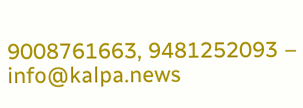9008761663, 9481252093 – info@kalpa.news